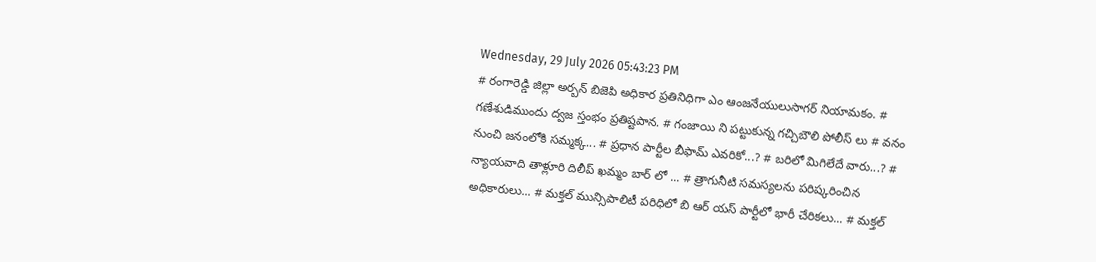Wednesday, 29 July 2026 05:43:23 PM
# రంగారెడ్డి జిల్లా అర్బన్ బిజెపి అధికార ప్రతినిధిగా ఎం ఆంజనేయులుసాగర్ నియామకం. # గణేశుడిముందు ద్వజ స్తంభం ప్రతిష్టపాన. # గంజాయి ని పట్టుకున్న గచ్చిబౌలి పోలీస్ లు # వనం నుంచి జనంలోకి సమ్మక్క... # ప్రధాన పార్టీల బీఫామ్ ఎవరికో...? # బరిలో మిగిలేదే వారు...? # న్యాయవాది తాళ్లూరి దిలీప్ ఖమ్మం బార్ లో ... # త్రాగునీటి సమస్యలను పరిష్కరించిన అధికారులు... # మక్తల్ మున్సిపాలిటీ పరిధిలో బి ఆర్ యస్ పార్టీలో భారీ చేరికలు... # మక్తల్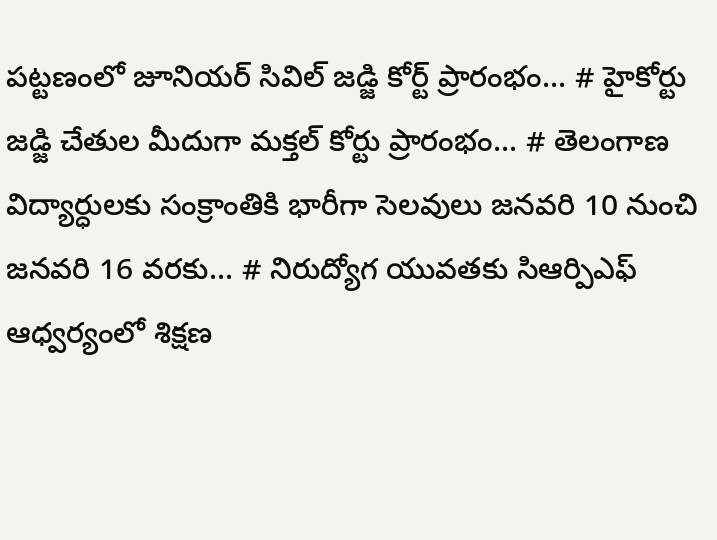పట్టణంలో జూనియర్ సివిల్ జడ్జి కోర్ట్ ప్రారంభం... # హైకోర్టు జడ్జి చేతుల మీదుగా మక్తల్ కోర్టు ప్రారంభం... # తెలంగాణ విద్యార్ధులకు సంక్రాంతికి భారీగా సెలవులు జనవరి 10 నుంచి జనవరి 16 వరకు... # నిరుద్యోగ యువతకు సిఆర్పిఎఫ్ ఆధ్వర్యంలో శిక్షణ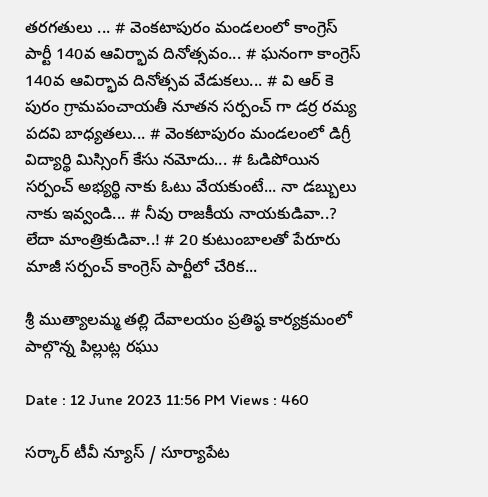తరగతులు ... # వెంకటాపురం మండలంలో కాంగ్రెస్ పార్టీ 140వ ఆవిర్భావ దినోత్సవం... # ఘనంగా కాంగ్రెస్ 140వ ఆవిర్భావ దినోత్సవ వేడుకలు... # వి ఆర్ కె పురం గ్రామపంచాయతీ నూతన సర్పంచ్ గా డర్ర రమ్య పదవి బాధ్యతలు... # వెంకటాపురం మండలంలో డిగ్రీ విద్యార్థి మిస్సింగ్ కేసు నమోదు... # ఓడిపోయిన సర్పంచ్ అభ్యర్థి నాకు ఓటు వేయకుంటే... నా డబ్బులు నాకు ఇవ్వండి... # నీవు రాజకీయ నాయకుడివా..? లేదా మాంత్రికుడివా..! # 20 కుటుంబాలతో పేరూరు మాజీ సర్పంచ్ కాంగ్రెస్ పార్టీలో చేరిక...

శ్రీ ముత్యాలమ్మ తల్లి దేవాలయం ప్రతిష్ఠ కార్యక్రమంలో పాల్గొన్న పిల్లుట్ల రఘు

Date : 12 June 2023 11:56 PM Views : 460

సర్కార్ టీవీ న్యూస్ / సూర్యాపేట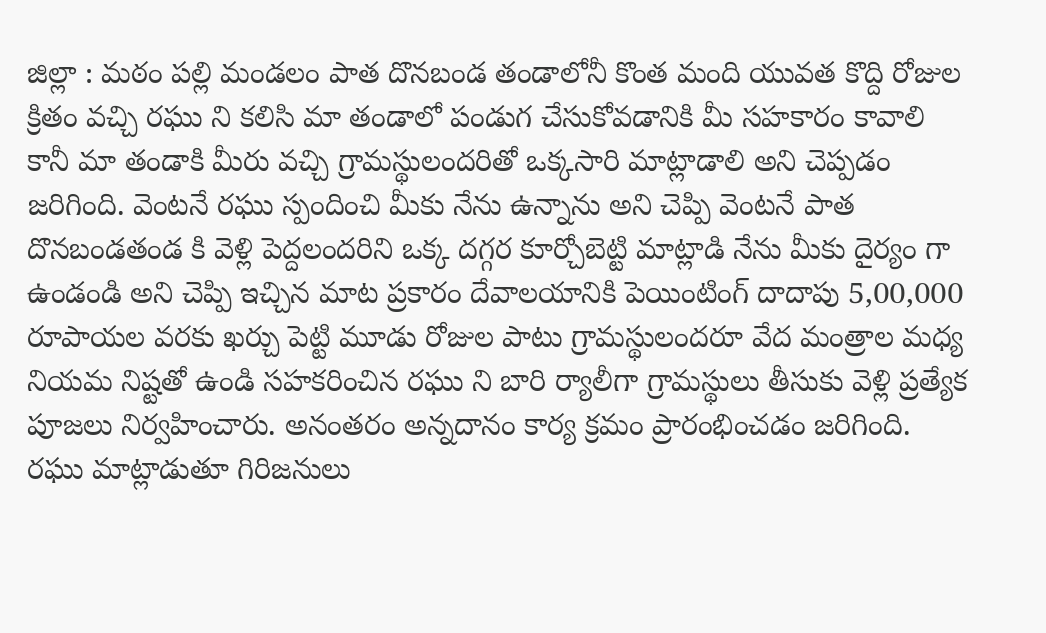జిల్లా : మఠం పల్లి మండలం పాత దొనబండ తండాలోనీ కొంత మంది యువత కొద్ది రోజుల క్రితం వచ్చి రఘు ని కలిసి మా తండాలో పండుగ చేసుకోవడానికి మీ సహకారం కావాలి కానీ మా తండాకి మీరు వచ్చి గ్రామస్థులందరితో ఒక్కసారి మాట్లాడాలి అని చెప్పడం జరిగింది. వెంటనే రఘు స్పందించి మీకు నేను ఉన్నాను అని చెప్పి వెంటనే పాత దొనబండతండ కి వెళ్లి పెద్దలందరిని ఒక్క దగ్గర కూర్చోబెట్టి మాట్లాడి నేను మీకు దైర్యం గా ఉండండి అని చెప్పి ఇచ్చిన మాట ప్రకారం దేవాలయానికి పెయింటింగ్ దాదాపు 5,00,000 రూపాయల వరకు ఖర్చు పెట్టి మూడు రోజుల పాటు గ్రామస్థులందరూ వేద మంత్రాల మధ్య నియమ నిష్టతో ఉండి సహకరించిన రఘు ని బారి ర్యాలీగా గ్రామస్థులు తీసుకు వెళ్లి ప్రత్యేక పూజలు నిర్వహించారు. అనంతరం అన్నదానం కార్య క్రమం ప్రారంభించడం జరిగింది. రఘు మాట్లాడుతూ గిరిజనులు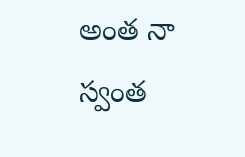అంత నా స్వంత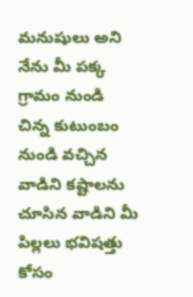మనుషులు అని నేను మీ పక్క గ్రామం నుండి చిన్న కుటుంబం నుండి వచ్చిన వాడిని కష్టాలను చూసిన వాడిని మీ పిల్లలు భవిషత్తు కోసం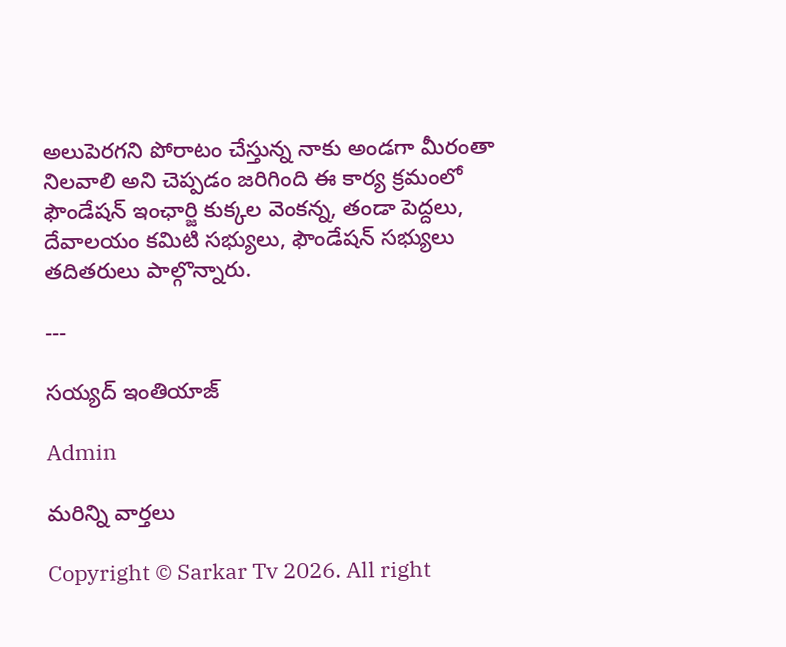అలుపెరగని పోరాటం చేస్తున్న నాకు అండగా మీరంతా నిలవాలి అని చెప్పడం జరిగింది ఈ కార్య క్రమంలో ఫౌండేషన్ ఇంఛార్జి కుక్కల వెంకన్న, తండా పెద్దలు, దేవాలయం కమిటి సభ్యులు, ఫౌండేషన్ సభ్యులు తదితరులు పాల్గొన్నారు.

---

సయ్యద్ ఇంతియాజ్

Admin

మరిన్ని వార్తలు

Copyright © Sarkar Tv 2026. All right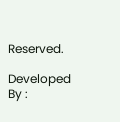Reserved.

Developed By :